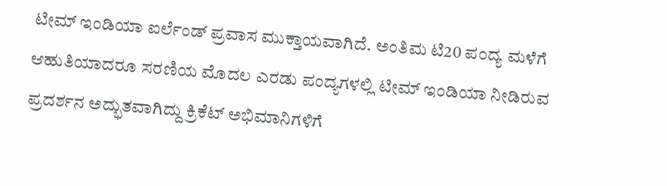ಟೀಮ್ ಇಂಡಿಯಾ ಐರ್ಲೆಂಡ್ ಪ್ರವಾಸ ಮುಕ್ತಾಯವಾಗಿದೆ. ಅಂತಿಮ ಟಿ20 ಪಂದ್ಯ ಮಳೆಗೆ ಆಹುತಿಯಾದರೂ ಸರಣಿಯ ಮೊದಲ ಎರಡು ಪಂದ್ಯಗಳಲ್ಲಿ ಟೀಮ್ ಇಂಡಿಯಾ ನೀಡಿರುವ ಪ್ರದರ್ಶನ ಅದ್ಭುತವಾಗಿದ್ದು ಕ್ರಿಕೆಟ್ ಅಭಿಮಾನಿಗಳಿಗೆ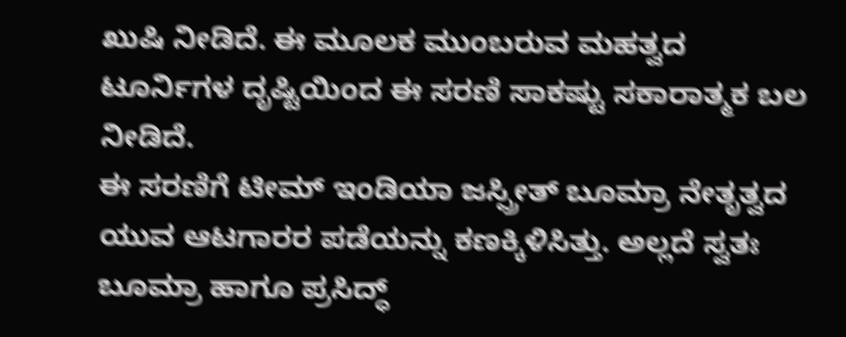ಖುಷಿ ನೀಡಿದೆ. ಈ ಮೂಲಕ ಮುಂಬರುವ ಮಹತ್ವದ ಟೂರ್ನಿಗಳ ದೃಷ್ಟಿಯಿಂದ ಈ ಸರಣಿ ಸಾಕಷ್ಟು ಸಕಾರಾತ್ಮಕ ಬಲ ನೀಡಿದೆ.
ಈ ಸರಣಿಗೆ ಟೀಮ್ ಇಂಡಿಯಾ ಜಸ್ಪ್ರೀತ್ ಬೂಮ್ರಾ ನೇತೃತ್ವದ ಯುವ ಆಟಗಾರರ ಪಡೆಯನ್ನು ಕಣಕ್ಕಿಳಿಸಿತ್ತು. ಅಲ್ಲದೆ ಸ್ವತಃ ಬೂಮ್ರಾ ಹಾಗೂ ಪ್ರಸಿದ್ಧ್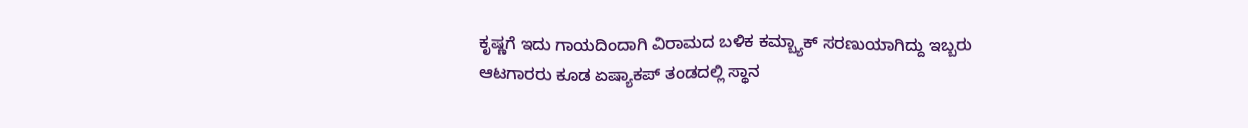ಕೃಷ್ಣಗೆ ಇದು ಗಾಯದಿಂದಾಗಿ ವಿರಾಮದ ಬಳಿಕ ಕಮ್ಬ್ಯಾಕ್ ಸರಣುಯಾಗಿದ್ದು ಇಬ್ಬರು ಆಟಗಾರರು ಕೂಡ ಏಷ್ಯಾಕಪ್ ತಂಡದಲ್ಲಿ ಸ್ಥಾನ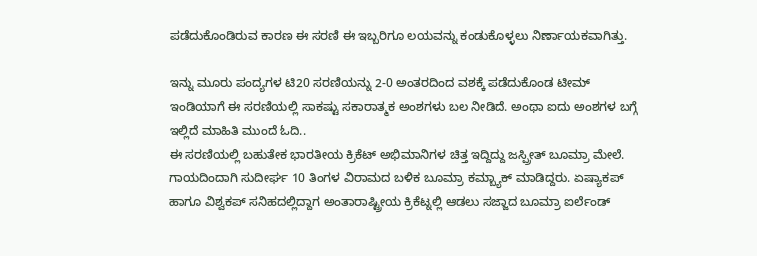ಪಡೆದುಕೊಂಡಿರುವ ಕಾರಣ ಈ ಸರಣಿ ಈ ಇಬ್ಬರಿಗೂ ಲಯವನ್ನು ಕಂಡುಕೊಳ್ಳಲು ನಿರ್ಣಾಯಕವಾಗಿತ್ತು.

ಇನ್ನು ಮೂರು ಪಂದ್ಯಗಳ ಟಿ20 ಸರಣಿಯನ್ನು 2-0 ಅಂತರದಿಂದ ವಶಕ್ಕೆ ಪಡೆದುಕೊಂಡ ಟೀಮ್ ಇಂಡಿಯಾಗೆ ಈ ಸರಣಿಯಲ್ಲಿ ಸಾಕಷ್ಟು ಸಕಾರಾತ್ಮಕ ಅಂಶಗಳು ಬಲ ನೀಡಿದೆ. ಅಂಥಾ ಐದು ಅಂಶಗಳ ಬಗ್ಗೆ ಇಲ್ಲಿದೆ ಮಾಹಿತಿ ಮುಂದೆ ಓದಿ..
ಈ ಸರಣಿಯಲ್ಲಿ ಬಹುತೇಕ ಭಾರತೀಯ ಕ್ರಿಕೆಟ್ ಅಭಿಮಾನಿಗಳ ಚಿತ್ತ ಇದ್ದಿದ್ದು ಜಸ್ಪ್ರೀತ್ ಬೂಮ್ರಾ ಮೇಲೆ. ಗಾಯದಿಂದಾಗಿ ಸುದೀರ್ಘ 10 ತಿಂಗಳ ವಿರಾಮದ ಬಳಿಕ ಬೂಮ್ರಾ ಕಮ್ಬ್ಯಾಕ್ ಮಾಡಿದ್ದರು. ಏಷ್ಯಾಕಪ್ ಹಾಗೂ ವಿಶ್ವಕಪ್ ಸನಿಹದಲ್ಲಿದ್ದಾಗ ಅಂತಾರಾಷ್ಟ್ರೀಯ ಕ್ರಿಕೆಟ್ನಲ್ಲಿ ಆಡಲು ಸಜ್ಜಾದ ಬೂಮ್ರಾ ಐರ್ಲೆಂಡ್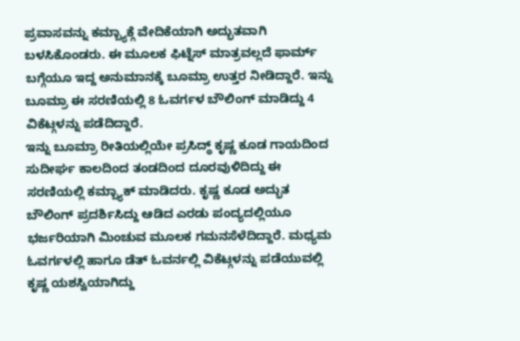ಪ್ರವಾಸವನ್ನು ಕಮ್ಬ್ಯಾಕ್ಗೆ ವೇದಿಕೆಯಾಗಿ ಅದ್ಭುತವಾಗಿ ಬಳಸಿಕೊಂಡರು. ಈ ಮೂಲಕ ಫಿಟ್ನೆಸ್ ಮಾತ್ರವಲ್ಲದೆ ಫಾರ್ಮ್ ಬಗ್ಗೆಯೂ ಇದ್ದ ಅನುಮಾನಕ್ಕೆ ಬೂಮ್ರಾ ಉತ್ತರ ನೀಡಿದ್ದಾರೆ. ಇನ್ನು ಬೂಮ್ರಾ ಈ ಸರಣಿಯಲ್ಲಿ 8 ಓವರ್ಗಳ ಬೌಲಿಂಗ್ ಮಾಡಿದ್ದು 4 ವಿಕೆಟ್ಗಳನ್ನು ಪಡೆದಿದ್ದಾರೆ.
ಇನ್ನು ಬೂಮ್ರಾ ರೀತಿಯಲ್ಲಿಯೇ ಪ್ರಸಿದ್ಧ್ ಕೃಷ್ಣ ಕೂಡ ಗಾಯದಿಂದ ಸುದೀರ್ಘ ಕಾಲದಿಂದ ತಂಡದಿಂದ ದೂರವುಳಿದಿದ್ದು ಈ ಸರಣಿಯಲ್ಲಿ ಕಮ್ಬ್ಯಾಕ್ ಮಾಡಿದರು. ಕೃಷ್ಣ ಕೂಡ ಅದ್ಭುತ ಬೌಲಿಂಗ್ ಪ್ರದರ್ಶಿಸಿದ್ದು ಆಡಿದ ಎರಡು ಪಂದ್ಯದಲ್ಲಿಯೂ ಭರ್ಜರಿಯಾಗಿ ಮಿಂಚುವ ಮೂಲಕ ಗಮನಸೆಳೆದಿದ್ದಾರೆ. ಮಧ್ಯಮ ಓವರ್ಗಳಲ್ಲಿ ಹಾಗೂ ಡೆತ್ ಓವರ್ನಲ್ಲಿ ವಿಕೆಟ್ಗಳನ್ನು ಪಡೆಯುವಲ್ಲಿ ಕೃಷ್ಣ ಯಶಸ್ವಿಯಾಗಿದ್ದು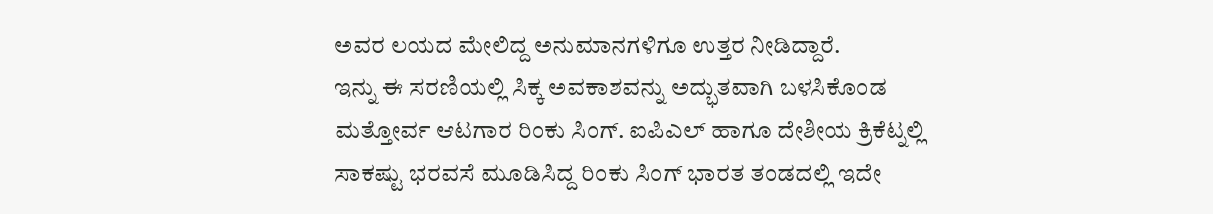ಅವರ ಲಯದ ಮೇಲಿದ್ದ ಅನುಮಾನಗಳಿಗೂ ಉತ್ತರ ನೀಡಿದ್ದಾರೆ.
ಇನ್ನು ಈ ಸರಣಿಯಲ್ಲಿ ಸಿಕ್ಕ ಅವಕಾಶವನ್ನು ಅದ್ಭುತವಾಗಿ ಬಳಸಿಕೊಂಡ ಮತ್ತೋರ್ವ ಆಟಗಾರ ರಿಂಕು ಸಿಂಗ್. ಐಪಿಎಲ್ ಹಾಗೂ ದೇಶೀಯ ಕ್ರಿಕೆಟ್ನಲ್ಲಿ ಸಾಕಷ್ಟು ಭರವಸೆ ಮೂಡಿಸಿದ್ದ ರಿಂಕು ಸಿಂಗ್ ಭಾರತ ತಂಡದಲ್ಲಿ ಇದೇ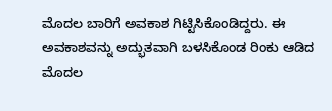ಮೊದಲ ಬಾರಿಗೆ ಅವಕಾಶ ಗಿಟ್ಟಿಸಿಕೊಂಡಿದ್ದರು. ಈ ಅವಕಾಶವನ್ನು ಅದ್ಭುತವಾಗಿ ಬಳಸಿಕೊಂಡ ರಿಂಕು ಆಡಿದ ಮೊದಲ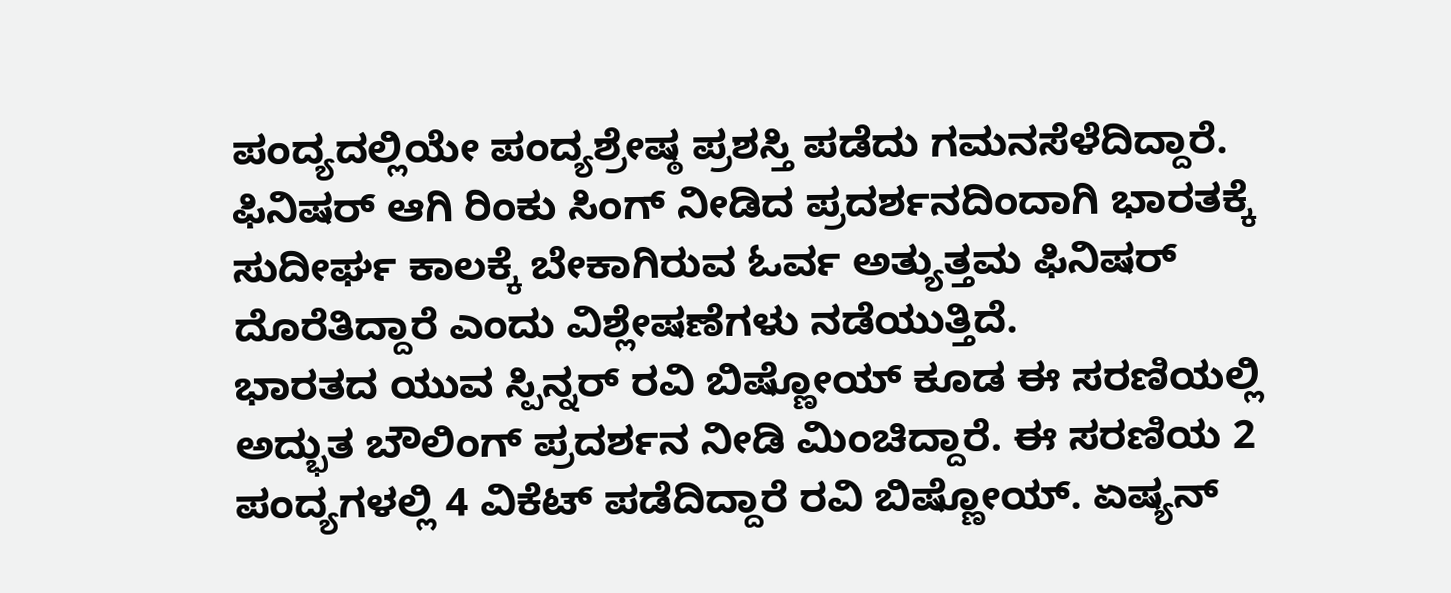ಪಂದ್ಯದಲ್ಲಿಯೇ ಪಂದ್ಯಶ್ರೇಷ್ಠ ಪ್ರಶಸ್ತಿ ಪಡೆದು ಗಮನಸೆಳೆದಿದ್ದಾರೆ. ಫಿನಿಷರ್ ಆಗಿ ರಿಂಕು ಸಿಂಗ್ ನೀಡಿದ ಪ್ರದರ್ಶನದಿಂದಾಗಿ ಭಾರತಕ್ಕೆ ಸುದೀರ್ಘ ಕಾಲಕ್ಕೆ ಬೇಕಾಗಿರುವ ಓರ್ವ ಅತ್ಯುತ್ತಮ ಫಿನಿಷರ್ ದೊರೆತಿದ್ದಾರೆ ಎಂದು ವಿಶ್ಲೇಷಣೆಗಳು ನಡೆಯುತ್ತಿದೆ.
ಭಾರತದ ಯುವ ಸ್ಪಿನ್ನರ್ ರವಿ ಬಿಷ್ಣೋಯ್ ಕೂಡ ಈ ಸರಣಿಯಲ್ಲಿ ಅದ್ಭುತ ಬೌಲಿಂಗ್ ಪ್ರದರ್ಶನ ನೀಡಿ ಮಿಂಚಿದ್ದಾರೆ. ಈ ಸರಣಿಯ 2 ಪಂದ್ಯಗಳಲ್ಲಿ 4 ವಿಕೆಟ್ ಪಡೆದಿದ್ದಾರೆ ರವಿ ಬಿಷ್ಣೋಯ್. ಏಷ್ಯನ್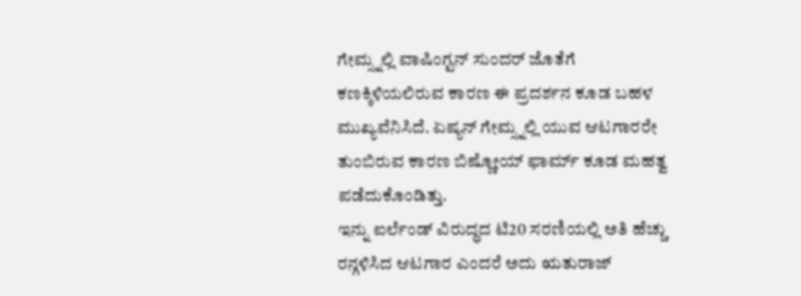ಗೇಮ್ಸ್ನಲ್ಲಿ ವಾಷಿಂಗ್ಟನ್ ಸುಂದರ್ ಜೊತೆಗೆ ಕಣಕ್ಕಿಳಿಯಲಿರುವ ಕಾರಣ ಈ ಪ್ರದರ್ಶನ ಕೂಡ ಬಹಳ ಮುಖ್ಯವೆನಿಸಿದೆ. ಏಷ್ಯನ್ ಗೇಮ್ಸ್ನಲ್ಲಿ ಯುವ ಆಟಗಾರರೇ ತುಂಬಿರುವ ಕಾರಣ ಬಿಷ್ಣೋಯ್ ಫಾರ್ಮ್ ಕೂಡ ಮಹತ್ವ ಪಡೆದುಕೊಂಡಿತ್ತು.
ಇನ್ನು ಐರ್ಲೆಂಡ್ ವಿರುದ್ಧದ ಟಿ20 ಸರಣಿಯಲ್ಲಿ ಅತಿ ಹೆಚ್ಚು ರನ್ಗಳಿಸಿದ ಆಟಗಾರ ಎಂದರೆ ಅದು ಋತುರಾಜ್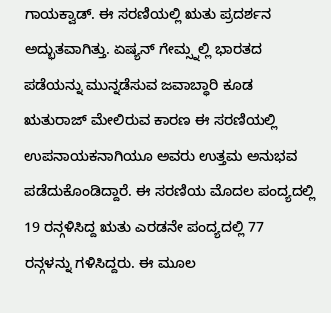ಗಾಯಕ್ವಾಡ್. ಈ ಸರಣಿಯಲ್ಲಿ ಋತು ಪ್ರದರ್ಶನ ಅದ್ಭುತವಾಗಿತ್ತು. ಏಷ್ಯನ್ ಗೇಮ್ಸ್ನಲ್ಲಿ ಭಾರತದ ಪಡೆಯನ್ನು ಮುನ್ನಡೆಸುವ ಜವಾಬ್ಧಾರಿ ಕೂಡ ಋತುರಾಜ್ ಮೇಲಿರುವ ಕಾರಣ ಈ ಸರಣಿಯಲ್ಲಿ ಉಪನಾಯಕನಾಗಿಯೂ ಅವರು ಉತ್ತಮ ಅನುಭವ ಪಡೆದುಕೊಂಡಿದ್ದಾರೆ. ಈ ಸರಣಿಯ ಮೊದಲ ಪಂದ್ಯದಲ್ಲಿ 19 ರನ್ಗಳಿಸಿದ್ದ ಋತು ಎರಡನೇ ಪಂದ್ಯದಲ್ಲಿ 77 ರನ್ಗಳನ್ನು ಗಳಿಸಿದ್ದರು. ಈ ಮೂಲ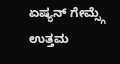ಏಷ್ಯನ್ ಗೇಮ್ಸ್ಗೆ ಉತ್ತಮ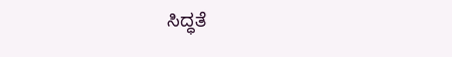ಸಿದ್ಧತೆ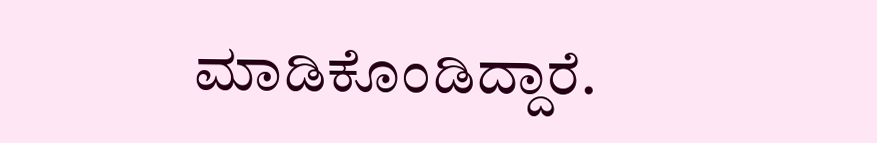ಮಾಡಿಕೊಂಡಿದ್ದಾರೆ.